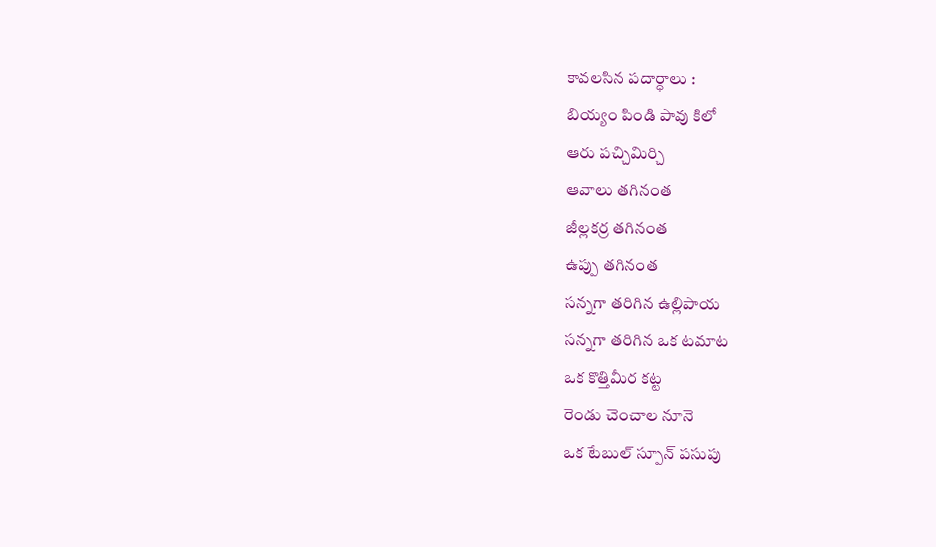కావలసిన పదార్ధాలు :
బియ్యం పిండి పావు కిలో
ఆరు పచ్చిమిర్చి
ఆవాలు తగినంత
జీల్లకర్ర తగినంత
ఉప్పు తగినంత
సన్నగా తరిగిన ఉల్లిపాయ
సన్నగా తరిగిన ఒక టమాట
ఒక కొత్తిమీర కట్ట
రెండు చెంచాల నూనె
ఒక టేబుల్ స్పూన్ పసుపు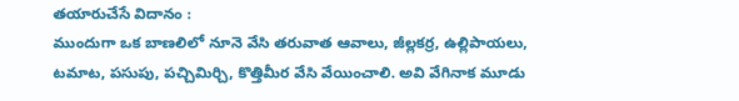తయారుచేసే విదానం :
ముందుగా ఒక బాణలిలో నూనె వేసి తరువాత ఆవాలు, జీల్లకర్ర, ఉల్లిపాయలు, టమాట, పసుపు, పచ్చిమిర్చి, కొత్తిమీర వేసి వేయించాలి. అవి వేగినాక మూడు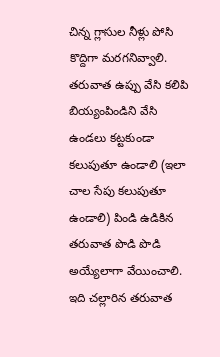చిన్న గ్లాసుల నీళ్లు పోసి కొద్దిగా మరగనివ్వాలి. తరువాత ఉప్పు వేసి కలిపి బియ్యంపిండిని వేసి ఉండలు కట్టకుండా కలుపుతూ ఉండాలి (ఇలా చాల సేపు కలుపుతూ ఉండాలి) పిండి ఉడికిన తరువాత పొడి పొడి అయ్యేలాగా వేయించాలి. ఇది చల్లారిన తరువాత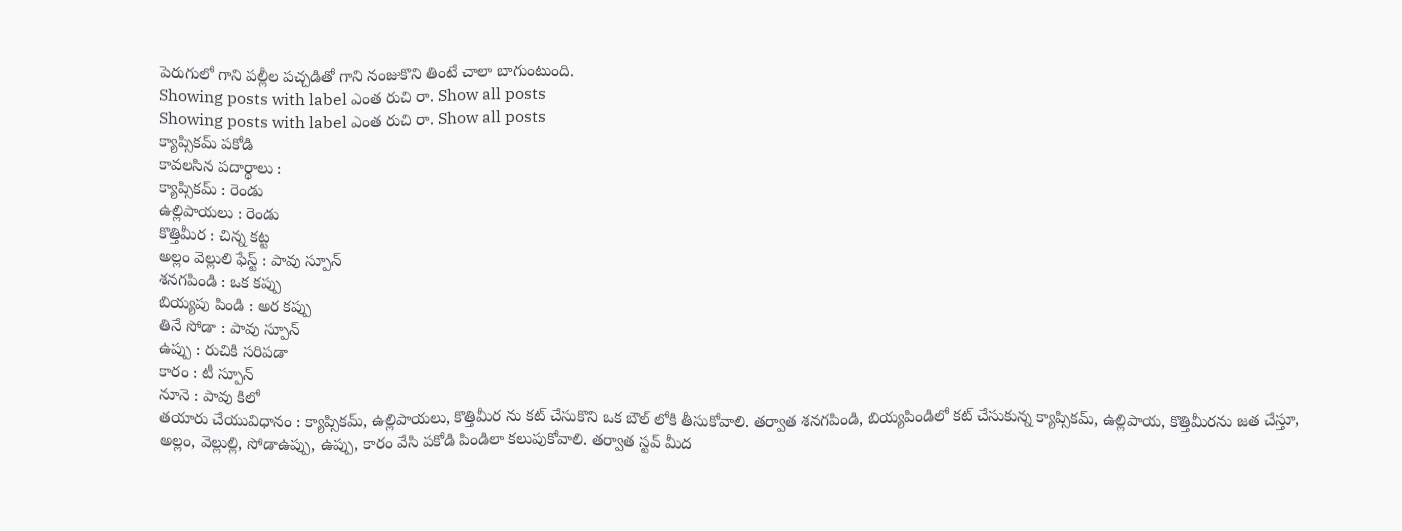పెరుగులో గాని పల్లీల పచ్చడితో గాని నంజుకొని తింటే చాలా బాగుంటుంది.
Showing posts with label ఎంత రుచి రా. Show all posts
Showing posts with label ఎంత రుచి రా. Show all posts
క్యాప్సికమ్ పకోడి
కావలసిన పదార్థాలు :
క్యాప్సికమ్ : రెండు
ఉల్లిపాయలు : రెండు
కొత్తిమీర : చిన్న కట్ట
అల్లం వెల్లులి ఫేస్ట్ : పావు స్పూన్
శనగపిండి : ఒక కప్పు
బియ్యపు పిండి : అర కప్పు
తినే సోడా : పావు స్పూన్
ఉప్పు : రుచికి సరిపడా
కారం : టీ స్పూన్
నూనె : పావు కిలో
తయారు చేయువిధానం : క్యాప్సికమ్, ఉల్లిపాయలు, కొత్తిమీర ను కట్ చేసుకొని ఒక బౌల్ లోకి తీసుకోవాలి. తర్వాత శనగపిండి, బియ్యపిండిలో కట్ చేసుకున్న క్యాప్సికమ్, ఉల్లిపాయ, కొత్తిమీరను జత చేస్తూ, అల్లం, వెల్లుల్లి, సోడాఉప్పు, ఉప్పు, కారం వేసి పకోడి పిండిలా కలుపుకోవాలి. తర్వాత స్టవ్ మీద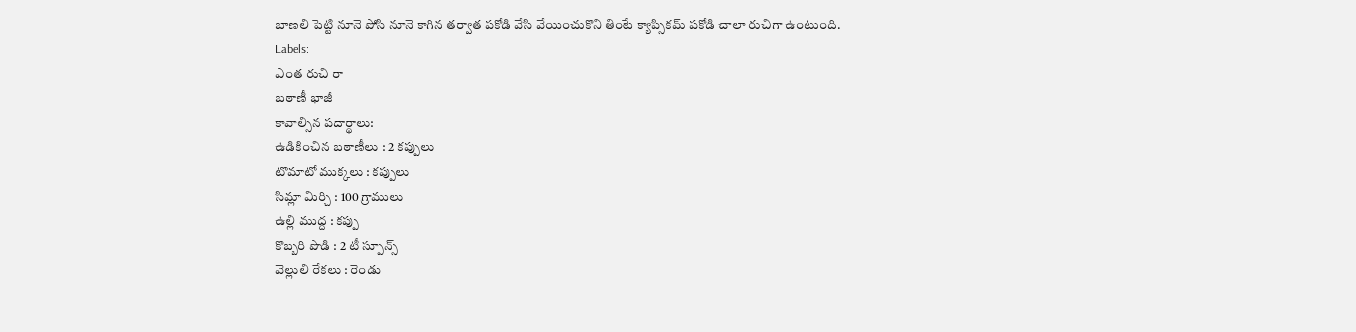బాణలి పెట్టి నూనె పోసి నూనె కాగిన తర్వాత పకోడి వేసి వేయించుకొని తింటే క్యాప్సికమ్ పకోడి చాలా రుచిగా ఉంటుంది.
Labels:
ఎంత రుచి రా
బఠాణీ భాజీ
కావాల్సిన పదార్థాలు:
ఉడికించిన బఠాణీలు : 2 కప్పులు
టొమాటో ముక్కలు : కప్పులు
సిమ్లా మిర్చి : 100 గ్రాములు
ఉల్లి ముద్ద : కప్పు
కొబ్బరి పొడి : 2 టీ స్పూన్స్
వెల్లులి రేకలు : రెండు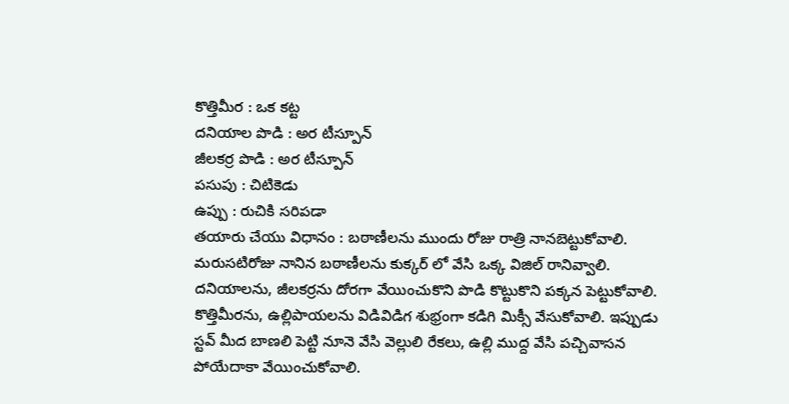కొత్తిమీర : ఒక కట్ట
దనియాల పొడి : అర టీస్పూన్
జీలకర్ర పొడి : అర టీస్పూన్
పసుపు : చిటికెడు
ఉప్పు : రుచికి సరిపడా
తయారు చేయు విధానం : బఠాణీలను ముందు రోజు రాత్రి నానబెట్టుకోవాలి. మరుసటిరోజు నానిన బఠాణీలను కుక్కర్ లో వేసి ఒక్క విజిల్ రానివ్వాలి. దనియాలను, జీలకర్రను దోరగా వేయించుకొని పొడి కొట్టుకొని పక్కన పెట్టుకోవాలి. కొత్తిమీరను, ఉల్లిపాయలను విడివిడిగ శుభ్రంగా కడిగి మిక్సీ వేసుకోవాలి. ఇప్పుడు స్టవ్ మీద బాణలి పెట్టి నూనె వేసి వెల్లులి రేకలు, ఉల్లి ముద్ద వేసి పచ్చివాసన పోయేదాకా వేయించుకోవాలి.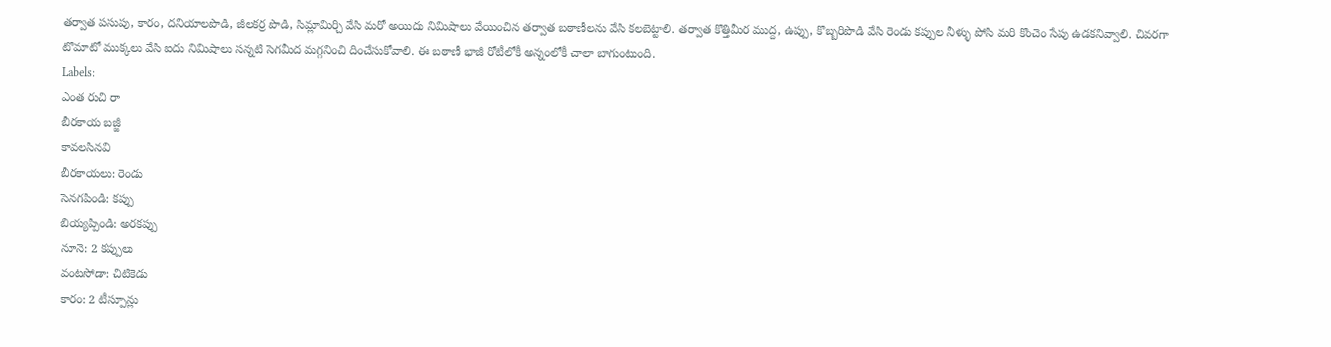తర్వాత పసుపు, కారం, దనియాలపొడి, జీలకర్ర పొడి, సిమ్లామిర్చి వేసి మరో అయిదు నిమిషాలు వేయించిన తర్వాత బఠాణీలను వేసి కలబెట్టాలి. తర్వాత కొత్తిమీర ముద్ద, ఉప్పు, కొబ్బరిపొడి వేసి రెండు కప్పుల నీళ్ళు పోసి మరి కొంచెం సేపు ఉడకనివ్వాలి. చివరగా టొమాటో ముక్కలు వేసి ఐదు నిమిషాలు సన్నటి సెగమీద మగ్గనించి దించేసుకోవాలి. ఈ బఠాణీ భాజీ రోటీలోకీ అన్నంలోకీ చాలా బాగుంటుంది.
Labels:
ఎంత రుచి రా
బీరకాయ బజ్జీ
కావలసినవి
బీరకాయలు: రెండు
సెనగపిండి: కప్పు
బియ్యప్పిండి: అరకప్పు
నూనె: 2 కప్పులు
వంటసోడా: చిటికెడు
కారం: 2 టీస్పూన్లు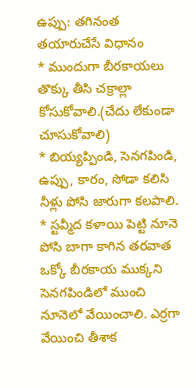ఉప్పు: తగినంత
తయారుచేసే విధానం
* ముందుగా బీరకాయలు తొక్కు తీసి చక్రాల్లా కోసుకోవాలి.(చేదు లేకుండా చూసుకోవాలి)
* బియ్యప్పిండి, సెనగపిండి, ఉప్పు, కారం, సోడా కలిసి నీళ్లు పోసి జారుగా కలపాలి.
* స్టవ్మీద కళాయి పెట్టి నూనె పోసి బాగా కాగిన తరవాత ఒక్కో బీరకాయ ముక్కని సెనగపిండిలో ముంచి నూనెలో వేయించాలి. ఎర్రగా వేయించి తీశాక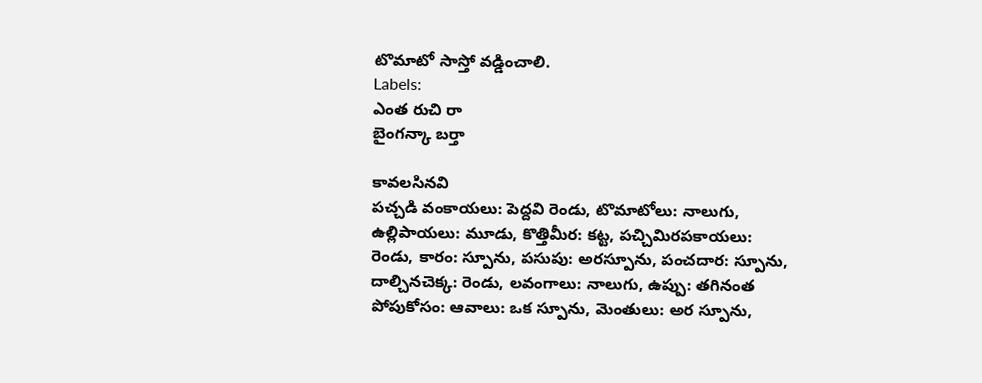టొమాటో సాస్తో వడ్డించాలి.
Labels:
ఎంత రుచి రా
బైంగన్కా బర్తా

కావలసినవి
పచ్చడి వంకాయలు: పెద్దవి రెండు, టొమాటోలు: నాలుగు, ఉల్లిపాయలు: మూడు, కొత్తిమీర: కట్ట, పచ్చిమిరపకాయలు: రెండు, కారం: స్పూను, పసుపు: అరస్పూను, పంచదార: స్పూను, దాల్చినచెక్క: రెండు, లవంగాలు: నాలుగు, ఉప్పు: తగినంత పోపుకోసం: ఆవాలు: ఒక స్పూను, మెంతులు: అర స్పూను,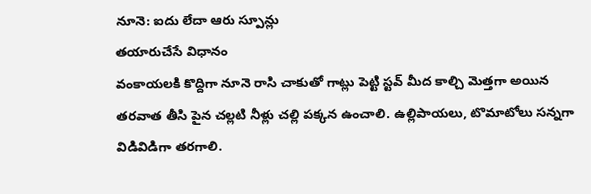నూనె: ఐదు లేదా ఆరు స్పూన్లు
తయారుచేసే విధానం
వంకాయలకి కొద్దిగా నూనె రాసి చాకుతో గాట్లు పెట్టి స్టవ్ మీద కాల్చి మెత్తగా అయిన తరవాత తీసి పైన చల్లటి నీళ్లు చల్లి పక్కన ఉంచాలి. ఉల్లిపాయలు, టొమాటోలు సన్నగా విడివిడిగా తరగాలి.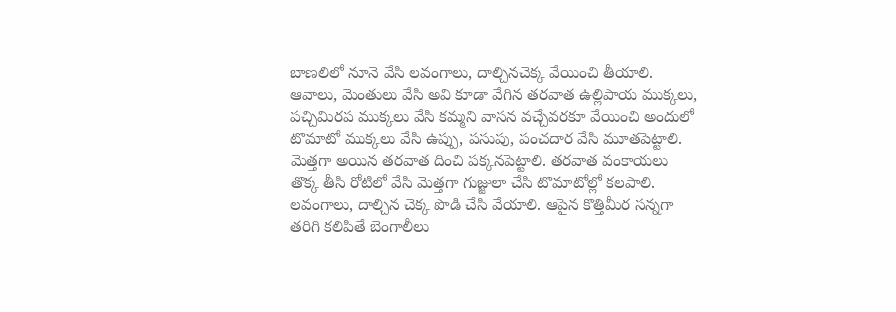బాణలిలో నూనె వేసి లవంగాలు, దాల్చినచెక్క వేయించి తీయాలి. ఆవాలు, మెంతులు వేసి అవి కూడా వేగిన తరవాత ఉల్లిపాయ ముక్కలు, పచ్చిమిరప ముక్కలు వేసి కమ్మని వాసన వచ్చేవరకూ వేయించి అందులో టొమాటో ముక్కలు వేసి ఉప్పు, పసుపు, పంచదార వేసి మూతపెట్టాలి. మెత్తగా అయిన తరవాత దించి పక్కనపెట్టాలి. తరవాత వంకాయలు తొక్క తీసి రోటిలో వేసి మెత్తగా గుజ్జులా చేసి టొమాటోల్లో కలపాలి. లవంగాలు, దాల్చిన చెక్క పొడి చేసి వేయాలి. ఆపైన కొత్తిమీర సన్నగా తరిగి కలిపితే బెంగాలీలు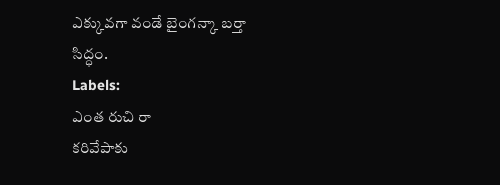ఎక్కువగా వండే బైంగన్కా బర్తా సిద్ధం.
Labels:
ఎంత రుచి రా
కరివేపాకు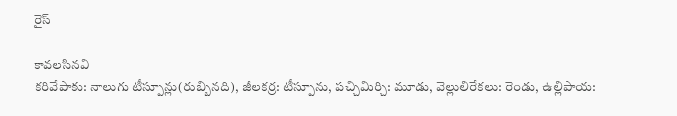రైస్

కావలసినవి
కరివేపాకు: నాలుగు టీస్పూన్లు(రుబ్బినది), జీలకర్ర: టీస్పూను, పచ్చిమిర్చి: మూడు, వెల్లులిరేకలు: రెండు, ఉల్లిపాయ: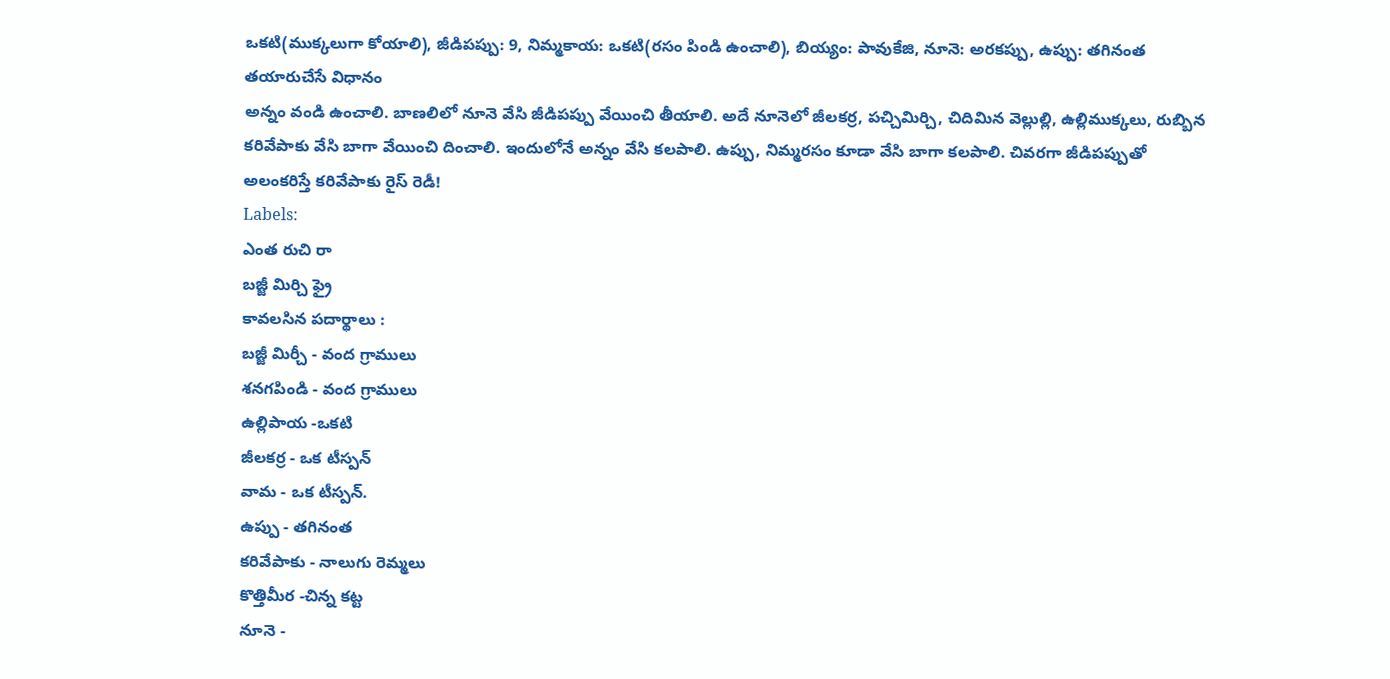ఒకటి(ముక్కలుగా కోయాలి), జీడిపప్పు: 9, నిమ్మకాయ: ఒకటి(రసం పిండి ఉంచాలి), బియ్యం: పావుకేజి, నూనె: అరకప్పు, ఉప్పు: తగినంత
తయారుచేసే విధానం
అన్నం వండి ఉంచాలి. బాణలిలో నూనె వేసి జీడిపప్పు వేయించి తీయాలి. అదే నూనెలో జీలకర్ర, పచ్చిమిర్చి, చిదిమిన వెల్లుల్లి, ఉల్లిముక్కలు, రుబ్బిన కరివేపాకు వేసి బాగా వేయించి దించాలి. ఇందులోనే అన్నం వేసి కలపాలి. ఉప్పు, నిమ్మరసం కూడా వేసి బాగా కలపాలి. చివరగా జీడిపప్పుతో అలంకరిస్తే కరివేపాకు రైస్ రెడీ!
Labels:
ఎంత రుచి రా
బజ్జీ మిర్చి ఫ్రై
కావలసిన పదార్థాలు :
బజ్జీ మిర్చీ - వంద గ్రాములు
శనగపిండి - వంద గ్రాములు
ఉల్లిపాయ -ఒకటి
జీలకర్ర - ఒక టీస్పన్
వామ - ఒక టీస్పన్.
ఉప్పు - తగినంత
కరివేపాకు - నాలుగు రెమ్మలు
కొత్తిమీర -చిన్న కట్ట
నూనె -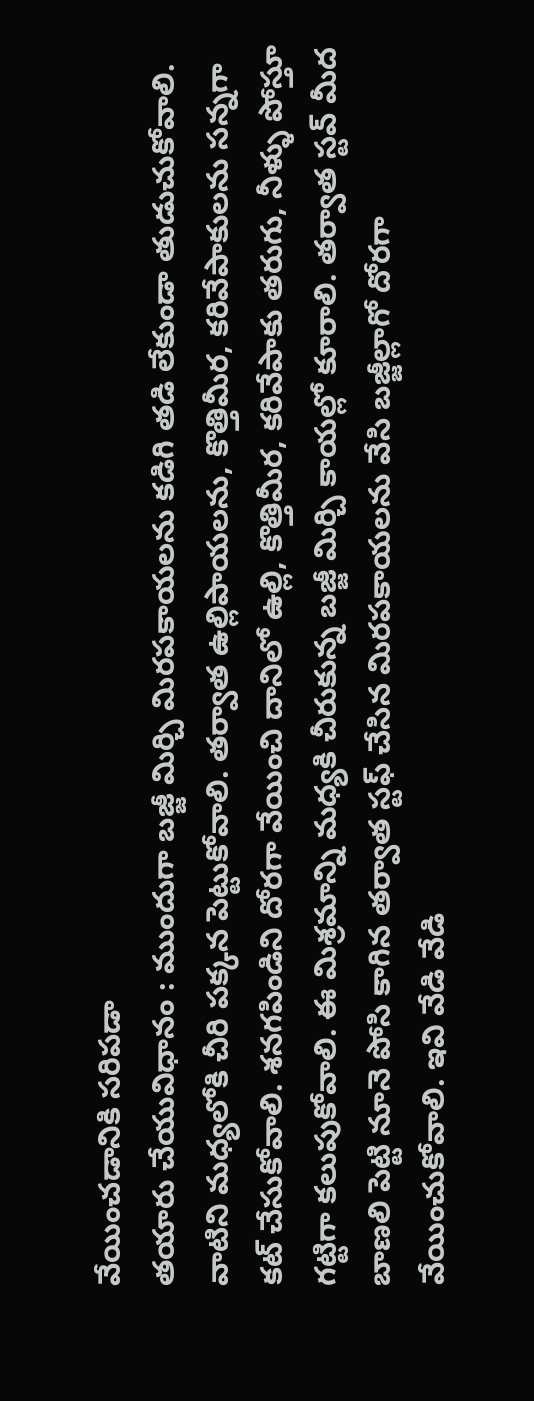వేయించడానికి సరిపడా
తయారు చేయువిధానం : ముందుగా బజ్జీ మిర్చి మిరపకాయలను కడిగి తడి లేకుండా తుడుచుకోవాలి. వాటిని మధ్యలోకి చీరి పక్కన పెట్టుకోవాలి. తర్వాత ఉల్లిపాయలను, కొత్తిమీర, కరివేపాకులను సన్నగా కట్ చేసుకోవాలి. శనగపిండిని దోరగా వేయించి దానిలో ఉల్లి, కొత్తిమీర, కరివేపాకు తరుగు, నీళ్ళు పోస్తూ గట్టిగా కలుపుకోవాలి. ఈ మిశ్రమాన్ని మధ్యకి చీరుకున్న బజ్జీ మిర్చి కాయల్లో కూరాలి. తర్వాత స్టవ్ మీద బాణలి పెట్టి నూనె పోసి కాగిన తర్వాత స్టఫ్ చేసిన మిరపకాయలను వేసి బజ్జీల్లాగో దోరగా వేయించుకోవాలి. ఇవి వేడి వేడి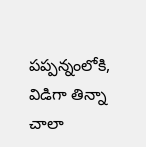పప్పన్నంలోకి, విడిగా తిన్నా చాలా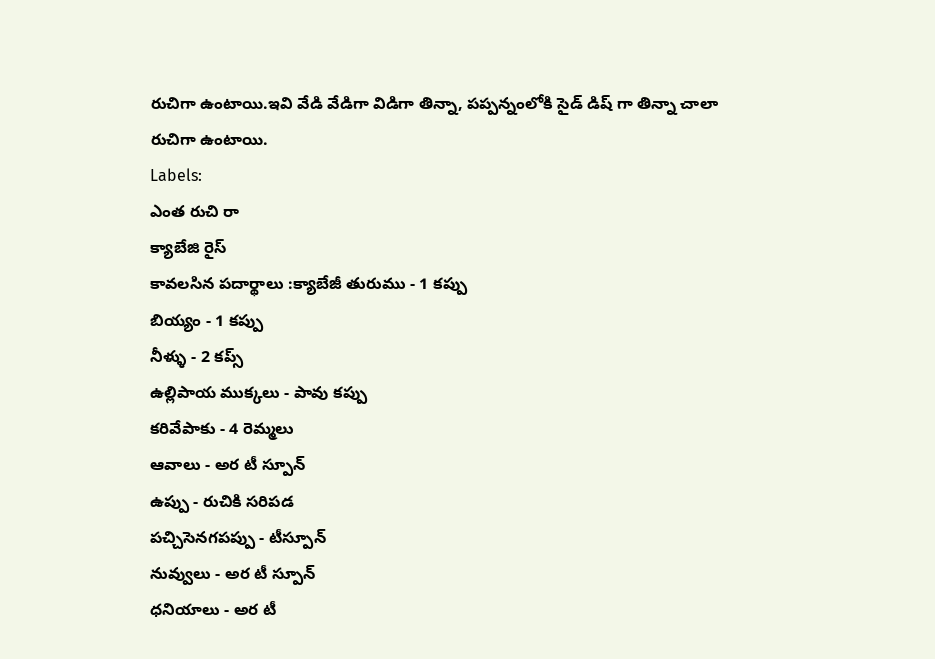రుచిగా ఉంటాయి.ఇవి వేడి వేడిగా విడిగా తిన్నా, పప్పన్నంలోకి సైడ్ డిష్ గా తిన్నా చాలా రుచిగా ఉంటాయి.
Labels:
ఎంత రుచి రా
క్యాబేజి రైస్
కావలసిన పదార్థాలు :క్యాబేజీ తురుము - 1 కప్పు
బియ్యం - 1 కప్పు
నీళ్ళు - 2 కప్స్
ఉల్లిపాయ ముక్కలు - పావు కప్పు
కరివేపాకు - 4 రెమ్మలు
ఆవాలు - అర టీ స్పూన్
ఉప్పు - రుచికి సరిపడ
పచ్చిసెనగపప్పు - టీస్పూన్
నువ్వులు - అర టీ స్పూన్
ధనియాలు - అర టీ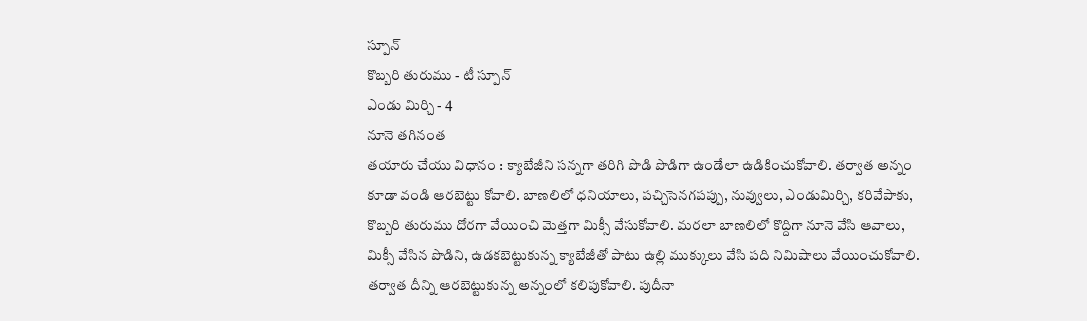స్పూన్
కొబ్బరి తురుము - టీ స్పూన్
ఎండు మిర్చి - 4
నూనె తగినంత
తయారు చేయు విధానం : క్యాబేజీని సన్నగా తరిగి పొడి పొడిగా ఉండేలా ఉడికించుకోవాలి. తర్వాత అన్నం కూడా వండి ఆరబెట్టు కోవాలి. బాణలిలో ధనియాలు, పచ్చిసెనగపప్పు, నువ్వులు, ఎండుమిర్చి, కరివేపాకు, కొబ్బరి తురుము దోరగా వేయించి మెత్తగా మిక్సీ వేసుకోవాలి. మరలా బాణలిలో కొద్దిగా నూనె వేసి ఆవాలు, మిక్సీ వేసిన పొడిని, ఉడకబెట్టుకున్న క్యాబేజీతో పాటు ఉల్లి ముక్కులు వేసి పది నిమిషాలు వేయించుకోవాలి. తర్వాత దీన్ని ఆరబెట్టుకున్న అన్నంలో కలిపుకోవాలి. పుదీనా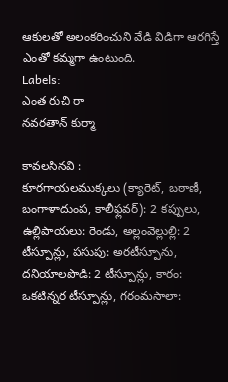ఆకులతో అలంకరించుని వేడి విడిగా ఆరగిస్తే ఎంతో కమ్మగా ఉంటుంది.
Labels:
ఎంత రుచి రా
నవరతాన్ కుర్మా

కావలసినవి :
కూరగాయలముక్కలు (క్యారెట్, బఠాణీ, బంగాళాదుంప, కాలీఫ్లవర్): 2 కప్పులు, ఉల్లిపాయలు: రెండు, అల్లంవెల్లుల్లి: 2 టీస్పూన్లు, పసుపు: అరటీస్పూను, దనియాలపొడి: 2 టీస్పూన్లు, కారం: ఒకటిన్నర టీస్పూన్లు, గరంమసాలా: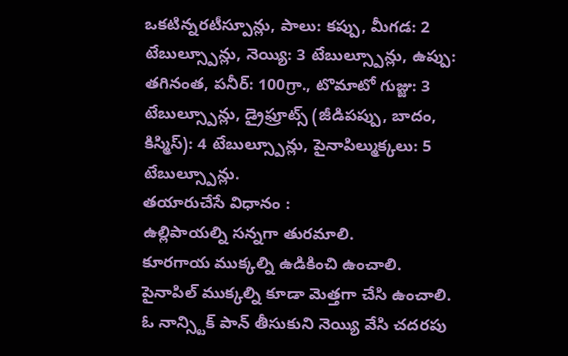ఒకటిన్నరటీస్పూన్లు, పాలు: కప్పు, మీగడ: 2 టేబుల్స్పూన్లు, నెయ్యి: 3 టేబుల్స్పూన్లు, ఉప్పు: తగినంత, పనీర్: 100గ్రా., టొమాటో గుజ్జు: 3 టేబుల్స్పూన్లు, డ్రైఫ్రూట్స్ (జీడిపప్పు, బాదం, కిస్మిస్): 4 టేబుల్స్పూన్లు, పైనాపిల్ముక్కలు: 5 టేబుల్స్పూన్లు.
తయారుచేసే విధానం :
ఉల్లిపాయల్ని సన్నగా తురమాలి.
కూరగాయ ముక్కల్ని ఉడికించి ఉంచాలి.
పైనాపిల్ ముక్కల్ని కూడా మెత్తగా చేసి ఉంచాలి.
ఓ నాన్స్టిక్ పాన్ తీసుకుని నెయ్యి వేసి చదరపు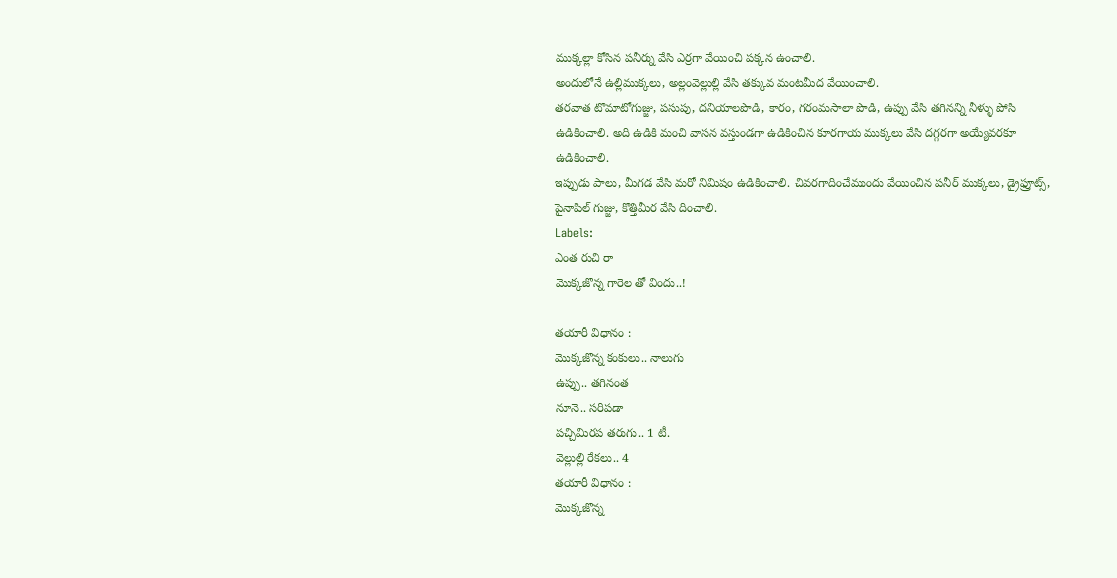ముక్కల్లా కోసిన పనీర్ను వేసి ఎర్రగా వేయించి పక్కన ఉంచాలి.
అందులోనే ఉల్లిముక్కలు, అల్లంవెల్లుల్లి వేసి తక్కువ మంటమీద వేయించాలి.
తరవాత టొమాటోగుజ్జు, పసుపు, దనియాలపొడి, కారం, గరంమసాలా పొడి, ఉప్పు వేసి తగినన్ని నీళ్ళు పోసి ఉడికించాలి. అది ఉడికి మంచి వాసన వస్తుండగా ఉడికించిన కూరగాయ ముక్కలు వేసి దగ్గరగా అయ్యేవరకూ ఉడికించాలి.
ఇప్పుడు పాలు, మీగడ వేసి మరో నిమిషం ఉడికించాలి. చివరగాదించేముందు వేయించిన పనీర్ ముక్కలు, డ్రైఫ్రూట్స్, పైనాపిల్ గుజ్జు, కొత్తిమీర వేసి దించాలి.
Labels:
ఎంత రుచి రా
మొక్కజొన్న గారెల తో విందు..!

తయారీ విధానం :
మొక్కజొన్న కంకులు.. నాలుగు
ఉప్పు.. తగినంత
నూనె.. సరిపడా
పచ్చిమిరప తరుగు.. 1 టీ.
వెల్లుల్లి రేకలు.. 4
తయారీ విధానం :
మొక్కజొన్న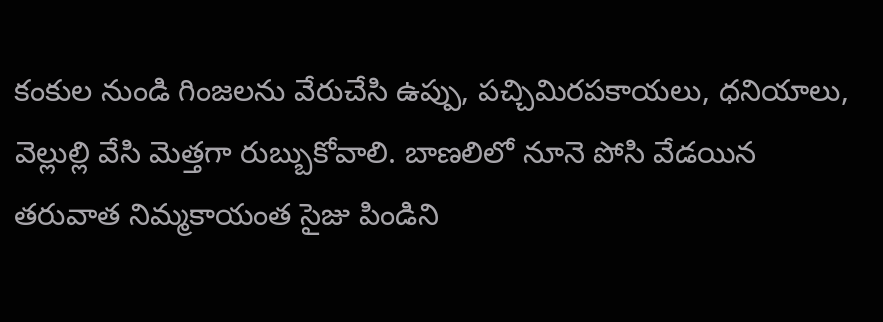కంకుల నుండి గింజలను వేరుచేసి ఉప్పు, పచ్చిమిరపకాయలు, ధనియాలు, వెల్లుల్లి వేసి మెత్తగా రుబ్బుకోవాలి. బాణలిలో నూనె పోసి వేడయిన తరువాత నిమ్మకాయంత సైజు పిండిని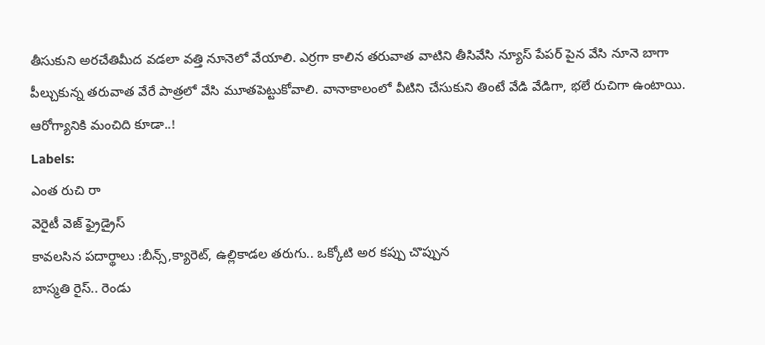తీసుకుని అరచేతిమీద వడలా వత్తి నూనెలో వేయాలి. ఎర్రగా కాలిన తరువాత వాటిని తీసివేసి న్యూస్ పేపర్ పైన వేసి నూనె బాగా పీల్చుకున్న తరువాత వేరే పాత్రలో వేసి మూతపెట్టుకోవాలి. వానాకాలంలో వీటిని చేసుకుని తింటే వేడి వేడిగా, భలే రుచిగా ఉంటాయి. ఆరోగ్యానికి మంచిది కూడా..!
Labels:
ఎంత రుచి రా
వెరైటీ వెజ్ ఫ్రైడ్రైస్
కావలసిన పదార్థాలు :బీన్స్,క్యారెట్, ఉల్లికాడల తరుగు.. ఒక్కోటి అర కప్పు చొప్పున
బాస్మతి రైస్.. రెండు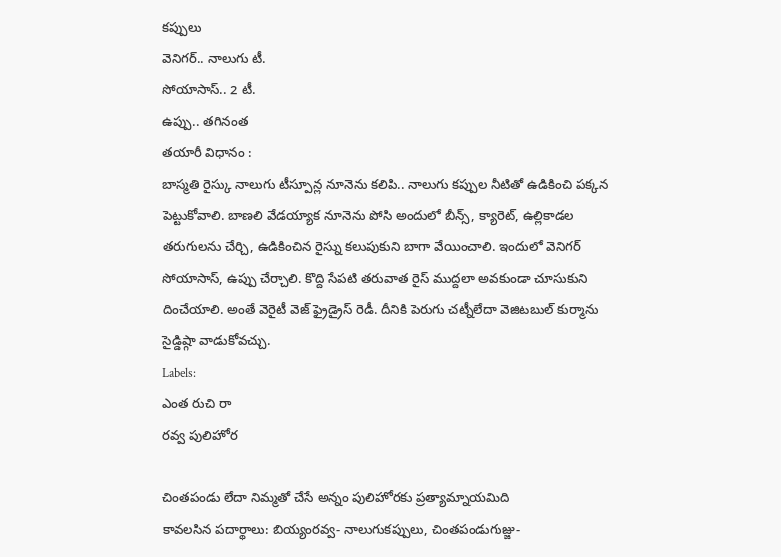కప్పులు
వెనిగర్.. నాలుగు టీ.
సోయాసాస్.. 2 టీ.
ఉప్పు.. తగినంత
తయారీ విధానం :
బాస్మతి రైస్కు నాలుగు టీస్పూన్ల నూనెను కలిపి.. నాలుగు కప్పుల నీటితో ఉడికించి పక్కన పెట్టుకోవాలి. బాణలి వేడయ్యాక నూనెను పోసి అందులో బీన్స్, క్యారెట్, ఉల్లికాడల తరుగులను చేర్చి, ఉడికించిన రైస్ను కలుపుకుని బాగా వేయించాలి. ఇందులో వెనిగర్ సోయాసాస్, ఉప్పు చేర్చాలి. కొద్ది సేపటి తరువాత రైస్ ముద్దలా అవకుండా చూసుకుని దించేయాలి. అంతే వెరైటీ వెజ్ ఫ్రైడ్రైస్ రెడీ. దీనికి పెరుగు చట్నీలేదా వెజిటబుల్ కుర్మాను సైడ్డిష్గా వాడుకోవచ్చు.
Labels:
ఎంత రుచి రా
రవ్వ పులిహోర

చింతపండు లేదా నిమ్మతో చేసే అన్నం పులిహోరకు ప్రత్యామ్నాయమిది
కావలసిన పదార్థాలు: బియ్యంరవ్వ- నాలుగుకప్పులు, చింతపండుగుజ్జు-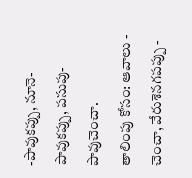-పావుకప్పు, నూనె-పావుకప్పు, పసుపు-పావుచెంచా.
తాలింపు కోసం: ఆవాలు - చెంచా, వేరుశెనగపప్పు -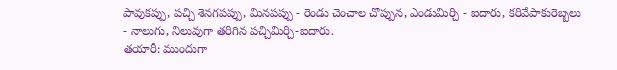పావుకప్పు, పచ్చి శెనగపప్పు, మినపప్పు - రెండు చెంచాల చొప్పున, ఎండుమిర్చి - ఐదారు, కరివేపాకురెబ్బలు - నాలుగు, నిలువుగా తరిగిన పచ్చిమిర్చి-ఐదారు.
తయారీ: ముందుగా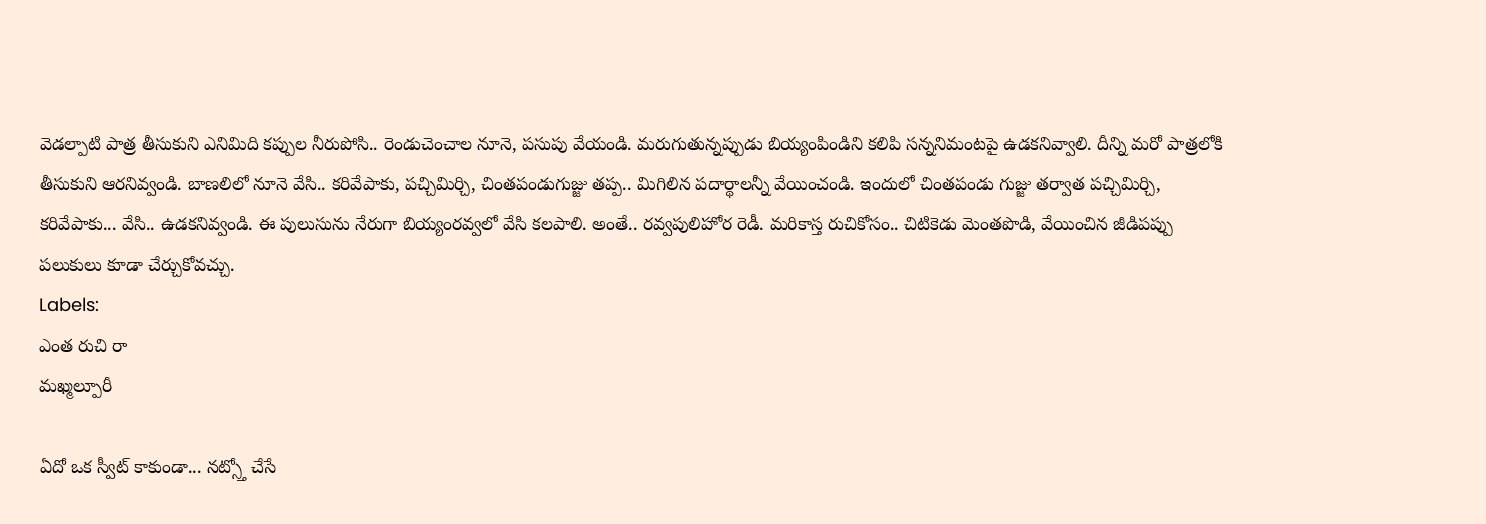వెడల్పాటి పాత్ర తీసుకుని ఎనిమిది కప్పుల నీరుపోసి.. రెండుచెంచాల నూనె, పసుపు వేయండి. మరుగుతున్నప్పుడు బియ్యంపిండిని కలిపి సన్ననిమంటపై ఉడకనివ్వాలి. దీన్ని మరో పాత్రలోకి తీసుకుని ఆరనివ్వండి. బాణలిలో నూనె వేసి.. కరివేపాకు, పచ్చిమిర్చి, చింతపండుగుజ్జు తప్ప.. మిగిలిన పదార్థాలన్నీ వేయించండి. ఇందులో చింతపండు గుజ్జు తర్వాత పచ్చిమిర్చి, కరివేపాకు... వేసి.. ఉడకనివ్వండి. ఈ పులుసును నేరుగా బియ్యంరవ్వలో వేసి కలపాలి. అంతే.. రవ్వపులిహోర రెడీ. మరికాస్త రుచికోసం.. చిటికెడు మెంతపొడి, వేయించిన జీడిపప్పు పలుకులు కూడా చేర్చుకోవచ్చు.
Labels:
ఎంత రుచి రా
మఖ్మల్పూరీ

ఏదో ఒక స్వీట్ కాకుండా... నట్స్తో చేసే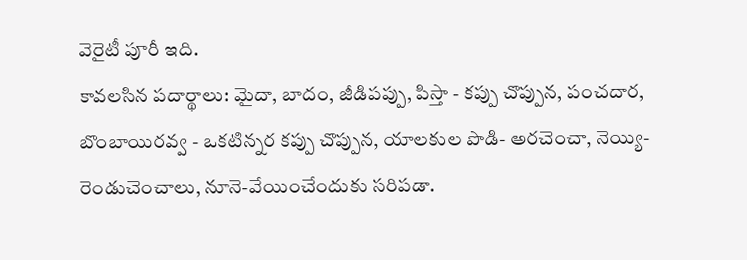వెరైటీ పూరీ ఇది.
కావలసిన పదార్థాలు: మైదా, బాదం, జీడిపప్పు, పిస్తా - కప్పు చొప్పున, పంచదార, బొంబాయిరవ్వ - ఒకటిన్నర కప్పు చొప్పున, యాలకుల పొడి- అరచెంచా, నెయ్యి- రెండుచెంచాలు, నూనె-వేయించేందుకు సరిపడా.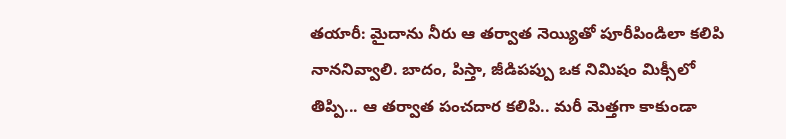తయారీ: మైదాను నీరు ఆ తర్వాత నెయ్యితో పూరీపిండిలా కలిపి నాననివ్వాలి. బాదం, పిస్తా, జీడిపప్పు ఒక నిమిషం మిక్సీలో తిప్పి... ఆ తర్వాత పంచదార కలిపి.. మరీ మెత్తగా కాకుండా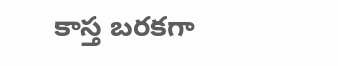కాస్త బరకగా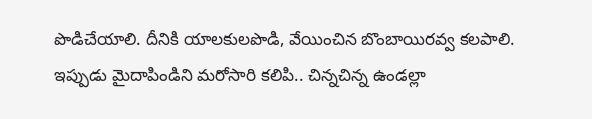పొడిచేయాలి. దీనికి యాలకులపొడి, వేయించిన బొంబాయిరవ్వ కలపాలి.
ఇప్పుడు మైదాపిండిని మరోసారి కలిపి.. చిన్నచిన్న ఉండల్లా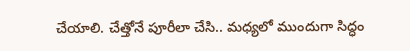చేయాలి. చేత్తోనే పూరీలా చేసి.. మధ్యలో ముందుగా సిద్ధం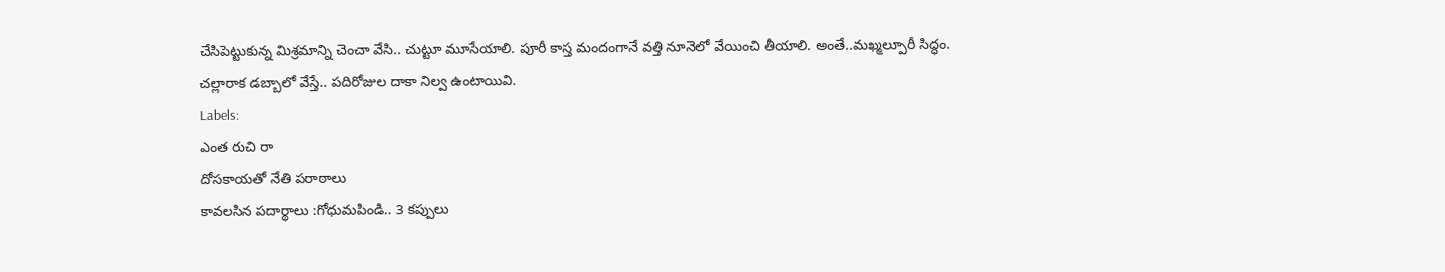చేసిపెట్టుకున్న మిశ్రమాన్ని చెంచా వేసి.. చుట్టూ మూసేయాలి. పూరీ కాస్త మందంగానే వత్తి నూనెలో వేయించి తీయాలి. అంతే..మఖ్మల్పూరీ సిద్ధం.
చల్లారాక డబ్బాలో వేస్తే.. పదిరోజుల దాకా నిల్వ ఉంటాయివి.
Labels:
ఎంత రుచి రా
దోసకాయతో నేతి పరాఠాలు
కావలసిన పదార్థాలు :గోధుమపిండి.. 3 కప్పులు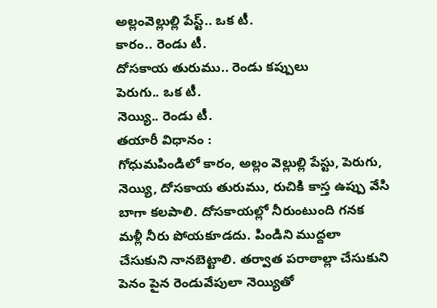అల్లంవెల్లుల్లి పేస్ట్.. ఒక టీ.
కారం.. రెండు టీ.
దోసకాయ తురుము.. రెండు కప్పులు
పెరుగు.. ఒక టీ.
నెయ్యి.. రెండు టీ.
తయారీ విధానం :
గోధుమపిండిలో కారం, అల్లం వెల్లుల్లి పేస్టు, పెరుగు, నెయ్యి, దోసకాయ తురుము, రుచికి కాస్త ఉప్పు వేసి బాగా కలపాలి. దోసకాయల్లో నీరుంటుంది గనక మళ్లీ నీరు పోయకూడదు. పిండిని ముద్దలా చేసుకుని నానబెట్టాలి. తర్వాత పరాఠాల్లా చేసుకుని పెనం పైన రెండువేపులా నెయ్యితో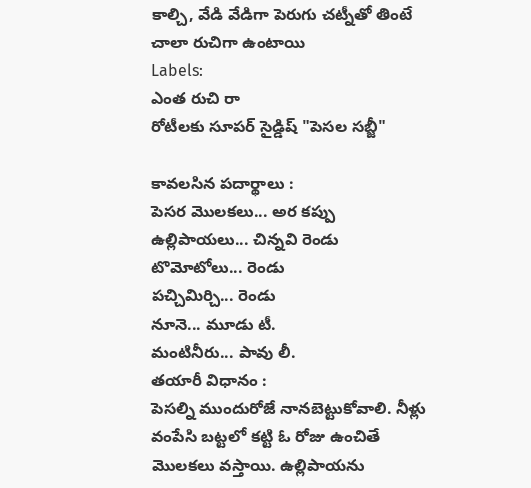కాల్చి, వేడి వేడిగా పెరుగు చట్నీతో తింటే చాలా రుచిగా ఉంటాయి
Labels:
ఎంత రుచి రా
రోటీలకు సూపర్ సైడ్డిష్ "పెసల సబ్జీ"

కావలసిన పదార్థాలు :
పెసర మొలకలు... అర కప్పు
ఉల్లిపాయలు... చిన్నవి రెండు
టొమోటోలు... రెండు
పచ్చిమిర్చి... రెండు
నూనె... మూడు టీ.
మంటినీరు... పావు లీ.
తయారీ విధానం :
పెసల్ని ముందురోజే నానబెట్టుకోవాలి. నీళ్లు వంపేసి బట్టలో కట్టి ఓ రోజు ఉంచితే మొలకలు వస్తాయి. ఉల్లిపాయను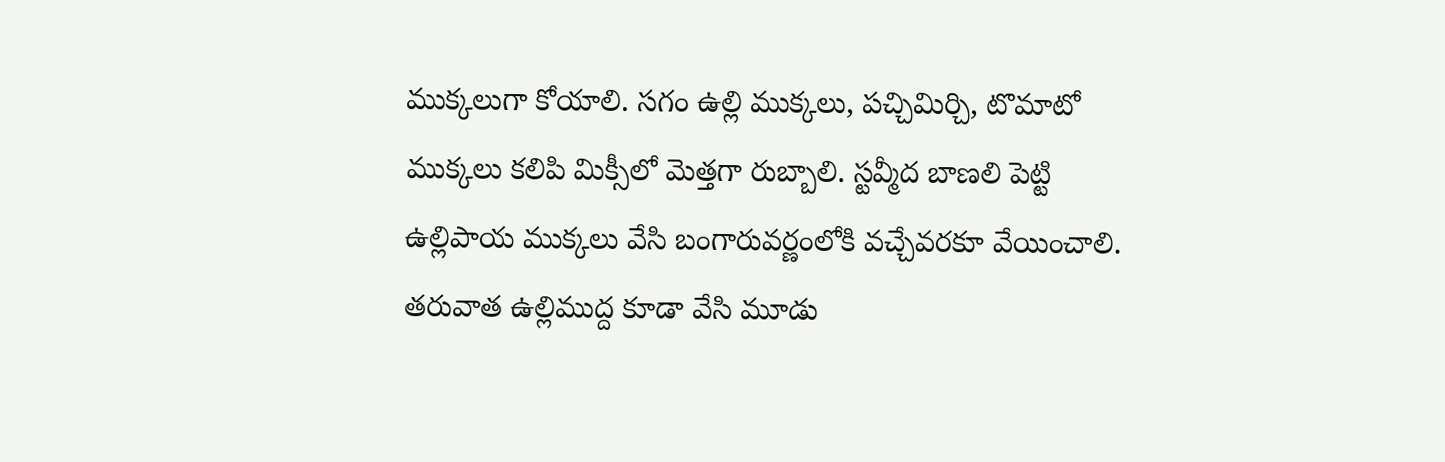ముక్కలుగా కోయాలి. సగం ఉల్లి ముక్కలు, పచ్చిమిర్చి, టొమాటో ముక్కలు కలిపి మిక్సీలో మెత్తగా రుబ్బాలి. స్టవ్మీద బాణలి పెట్టి ఉల్లిపాయ ముక్కలు వేసి బంగారువర్ణంలోకి వచ్చేవరకూ వేయించాలి.
తరువాత ఉల్లిముద్ద కూడా వేసి మూడు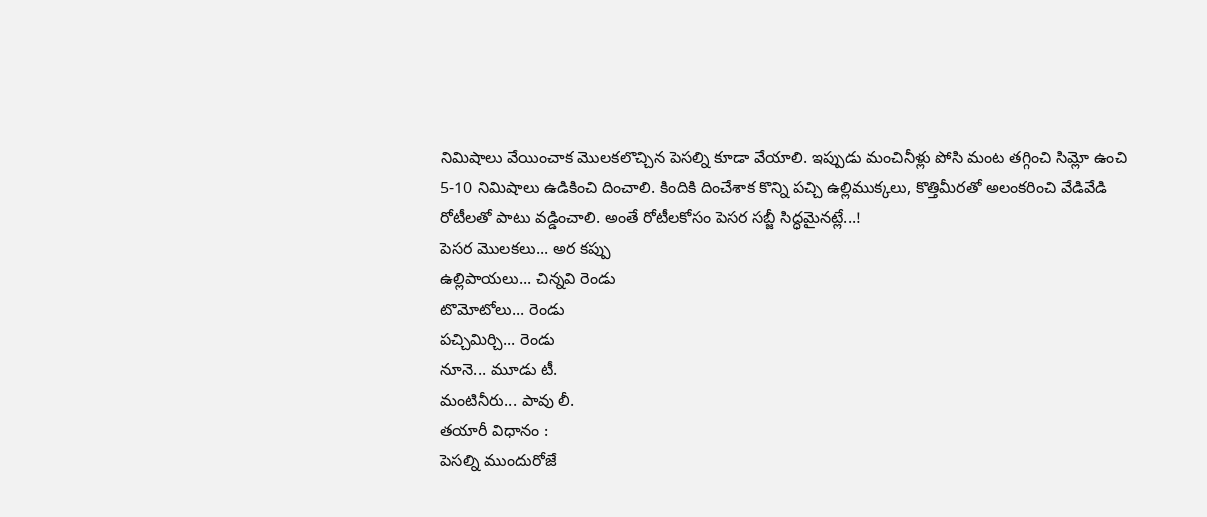నిమిషాలు వేయించాక మొలకలొచ్చిన పెసల్ని కూడా వేయాలి. ఇప్పుడు మంచినీళ్లు పోసి మంట తగ్గించి సిమ్లో ఉంచి 5-10 నిమిషాలు ఉడికించి దించాలి. కిందికి దించేశాక కొన్ని పచ్చి ఉల్లిముక్కలు, కొత్తిమీరతో అలంకరించి వేడివేడి రోటీలతో పాటు వడ్డించాలి. అంతే రోటీలకోసం పెసర సబ్జీ సిద్ధమైనట్లే...!
పెసర మొలకలు... అర కప్పు
ఉల్లిపాయలు... చిన్నవి రెండు
టొమోటోలు... రెండు
పచ్చిమిర్చి... రెండు
నూనె... మూడు టీ.
మంటినీరు... పావు లీ.
తయారీ విధానం :
పెసల్ని ముందురోజే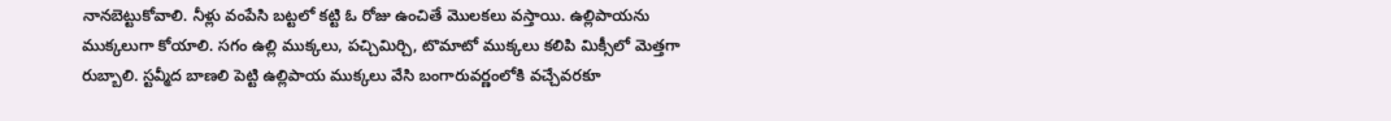నానబెట్టుకోవాలి. నీళ్లు వంపేసి బట్టలో కట్టి ఓ రోజు ఉంచితే మొలకలు వస్తాయి. ఉల్లిపాయను ముక్కలుగా కోయాలి. సగం ఉల్లి ముక్కలు, పచ్చిమిర్చి, టొమాటో ముక్కలు కలిపి మిక్సీలో మెత్తగా రుబ్బాలి. స్టవ్మీద బాణలి పెట్టి ఉల్లిపాయ ముక్కలు వేసి బంగారువర్ణంలోకి వచ్చేవరకూ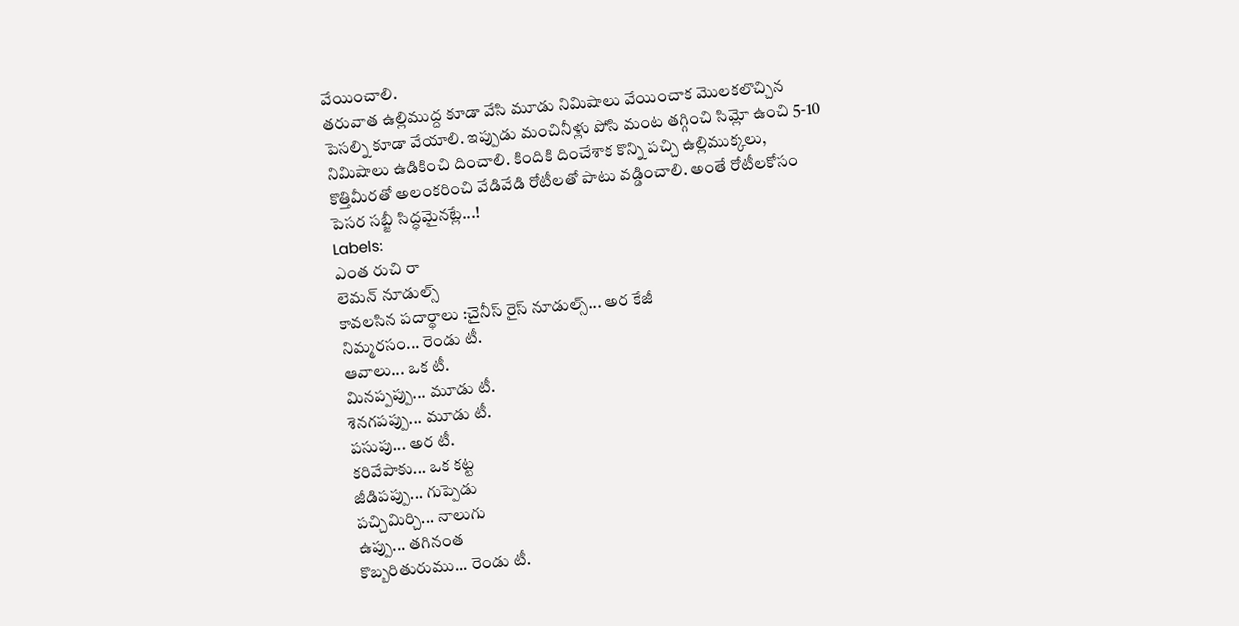వేయించాలి.
తరువాత ఉల్లిముద్ద కూడా వేసి మూడు నిమిషాలు వేయించాక మొలకలొచ్చిన పెసల్ని కూడా వేయాలి. ఇప్పుడు మంచినీళ్లు పోసి మంట తగ్గించి సిమ్లో ఉంచి 5-10 నిమిషాలు ఉడికించి దించాలి. కిందికి దించేశాక కొన్ని పచ్చి ఉల్లిముక్కలు, కొత్తిమీరతో అలంకరించి వేడివేడి రోటీలతో పాటు వడ్డించాలి. అంతే రోటీలకోసం పెసర సబ్జీ సిద్ధమైనట్లే...!
Labels:
ఎంత రుచి రా
లెమన్ నూడుల్స్
కావలసిన పదార్థాలు :చైనీస్ రైస్ నూడుల్స్... అర కేజీ
నిమ్మరసం... రెండు టీ.
ఆవాలు... ఒక టీ.
మినప్పప్పు... మూడు టీ.
శెనగపప్పు... మూడు టీ.
పసుపు... అర టీ.
కరివేపాకు... ఒక కట్ట
జీడిపప్పు... గుప్పెడు
పచ్చిమిర్చి... నాలుగు
ఉప్పు... తగినంత
కొబ్బరితురుము... రెండు టీ.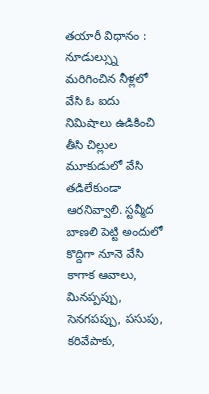తయారీ విధానం :
నూడుల్స్ను మరిగించిన నీళ్లలో వేసి ఓ ఐదు నిమిషాలు ఉడికించి తీసి చిల్లుల మూకుడులో వేసి తడిలేకుండా ఆరనివ్వాలి. స్టవ్మీద బాణలి పెట్టి అందులో కొద్దిగా నూనె వేసి కాగాక ఆవాలు, మినప్పప్పు, సెనగపప్పు, పసుపు, కరివేపాకు,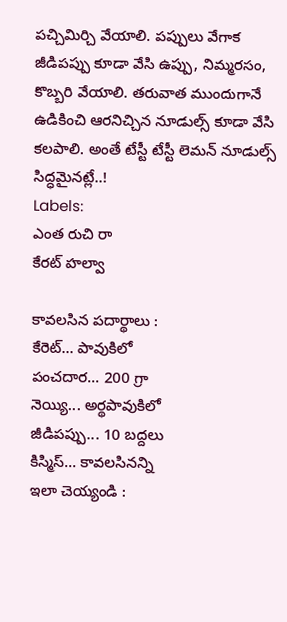పచ్చిమిర్చి వేయాలి. పప్పులు వేగాక జీడిపప్పు కూడా వేసి ఉప్పు, నిమ్మరసం, కొబ్బరి వేయాలి. తరువాత ముందుగానే ఉడికించి ఆరనిచ్చిన నూడుల్స్ కూడా వేసి కలపాలి. అంతే టేస్టీ టేస్టీ లెమన్ నూడుల్స్ సిద్ధమైనట్లే..!
Labels:
ఎంత రుచి రా
కేరట్ హల్వా

కావలసిన పదార్థాలు :
కేరెట్... పావుకిలో
పంచదార... 200 గ్రా
నెయ్యి... అర్థపావుకిలో
జీడిపప్పు... 10 బద్దలు
కిస్మిస్... కావలసినన్ని
ఇలా చెయ్యండి :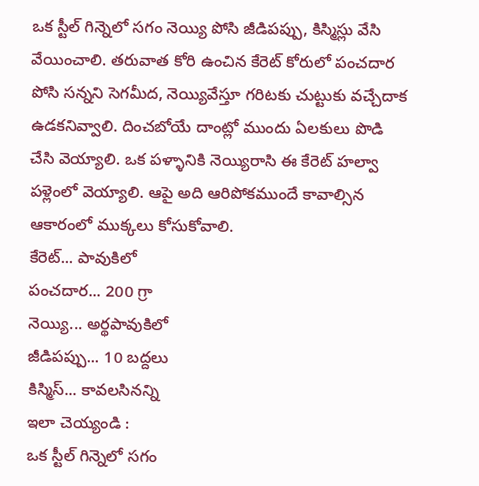ఒక స్టీల్ గిన్నెలో సగం నెయ్యి పోసి జీడిపప్పు, కిస్మిస్లు వేసి వేయించాలి. తరువాత కోరి ఉంచిన కేరెట్ కోరులో పంచదార పోసి సన్నని సెగమీద, నెయ్యివేస్తూ గరిటకు చుట్టుకు వచ్చేదాక ఉడకనివ్వాలి. దించబోయే దాంట్లో ముందు ఏలకులు పొడి చేసి వెయ్యాలి. ఒక పళ్ళానికి నెయ్యిరాసి ఈ కేరెట్ హల్వా పళ్లెంలో వెయ్యాలి. ఆపై అది ఆరిపోకముందే కావాల్సిన ఆకారంలో ముక్కలు కోసుకోవాలి.
కేరెట్... పావుకిలో
పంచదార... 200 గ్రా
నెయ్యి... అర్థపావుకిలో
జీడిపప్పు... 10 బద్దలు
కిస్మిస్... కావలసినన్ని
ఇలా చెయ్యండి :
ఒక స్టీల్ గిన్నెలో సగం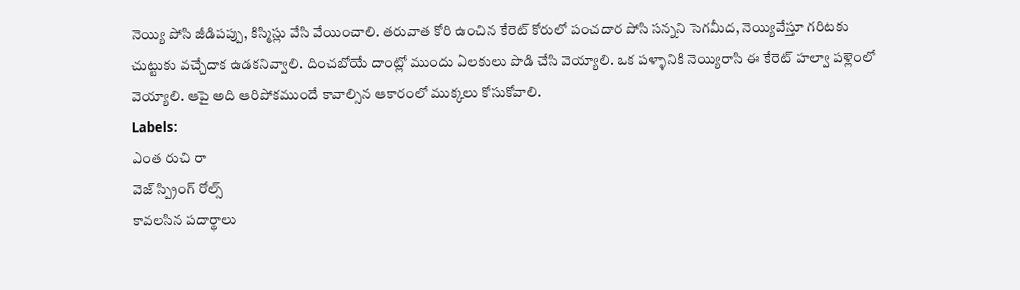నెయ్యి పోసి జీడిపప్పు, కిస్మిస్లు వేసి వేయించాలి. తరువాత కోరి ఉంచిన కేరెట్ కోరులో పంచదార పోసి సన్నని సెగమీద, నెయ్యివేస్తూ గరిటకు చుట్టుకు వచ్చేదాక ఉడకనివ్వాలి. దించబోయే దాంట్లో ముందు ఏలకులు పొడి చేసి వెయ్యాలి. ఒక పళ్ళానికి నెయ్యిరాసి ఈ కేరెట్ హల్వా పళ్లెంలో వెయ్యాలి. ఆపై అది ఆరిపోకముందే కావాల్సిన ఆకారంలో ముక్కలు కోసుకోవాలి.
Labels:
ఎంత రుచి రా
వెజ్ స్ప్రింగ్ రోల్స్
కావలసిన పదార్థాలు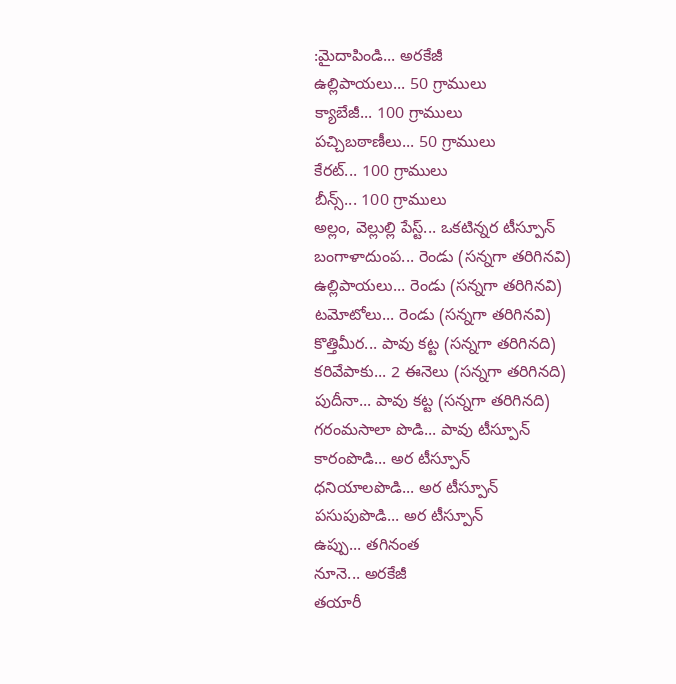:మైదాపిండి... అరకేజీ
ఉల్లిపాయలు... 50 గ్రాములు
క్యాబేజీ... 100 గ్రాములు
పచ్చిబఠాణీలు... 50 గ్రాములు
కేరట్... 100 గ్రాములు
బీన్స్... 100 గ్రాములు
అల్లం, వెల్లుల్లి పేస్ట్... ఒకటిన్నర టీస్పూన్
బంగాళాదుంప... రెండు (సన్నగా తరిగినవి)
ఉల్లిపాయలు... రెండు (సన్నగా తరిగినవి)
టమోటోలు... రెండు (సన్నగా తరిగినవి)
కొత్తిమీర... పావు కట్ట (సన్నగా తరిగినది)
కరివేపాకు... 2 ఈనెలు (సన్నగా తరిగినది)
పుదీనా... పావు కట్ట (సన్నగా తరిగినది)
గరంమసాలా పొడి... పావు టీస్పూన్
కారంపొడి... అర టీస్పూన్
ధనియాలపొడి... అర టీస్పూన్
పసుపుపొడి... అర టీస్పూన్
ఉప్పు... తగినంత
నూనె... అరకేజీ
తయారీ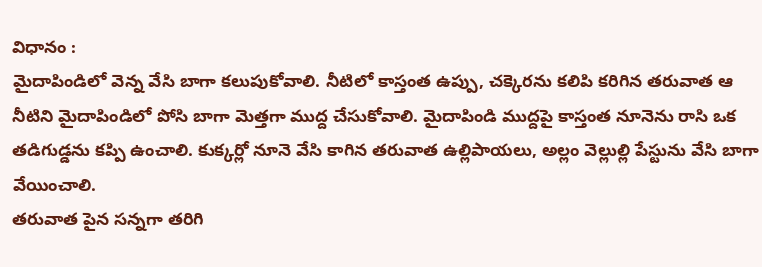విధానం :
మైదాపిండిలో వెన్న వేసి బాగా కలుపుకోవాలి. నీటిలో కాస్తంత ఉప్పు, చక్కెరను కలిపి కరిగిన తరువాత ఆ నీటిని మైదాపిండిలో పోసి బాగా మెత్తగా ముద్ద చేసుకోవాలి. మైదాపిండి ముద్దపై కాస్తంత నూనెను రాసి ఒక తడిగుడ్డను కప్పి ఉంచాలి. కుక్కర్లో నూనె వేసి కాగిన తరువాత ఉల్లిపాయలు, అల్లం వెల్లుల్లి పేస్టును వేసి బాగా వేయించాలి.
తరువాత పైన సన్నగా తరిగి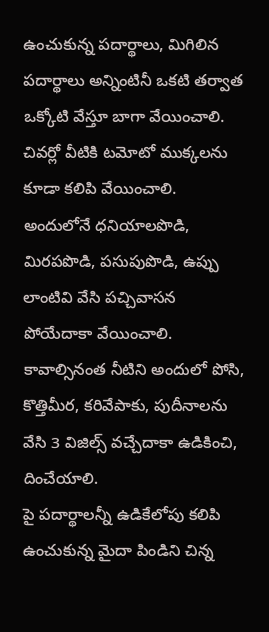ఉంచుకున్న పదార్థాలు, మిగిలిన పదార్థాలు అన్నింటినీ ఒకటి తర్వాత ఒక్కోటి వేస్తూ బాగా వేయించాలి. చివర్లో వీటికి టమోటో ముక్కలను కూడా కలిపి వేయించాలి. అందులోనే ధనియాలపొడి, మిరపపొడి, పసుపుపొడి, ఉప్పు లాంటివి వేసి పచ్చివాసన పోయేదాకా వేయించాలి. కావాల్సినంత నీటిని అందులో పోసి, కొత్తిమీర, కరివేపాకు, పుదీనాలను వేసి 3 విజిల్స్ వచ్చేదాకా ఉడికించి, దించేయాలి.
పై పదార్థాలన్నీ ఉడికేలోపు కలిపి ఉంచుకున్న మైదా పిండిని చిన్న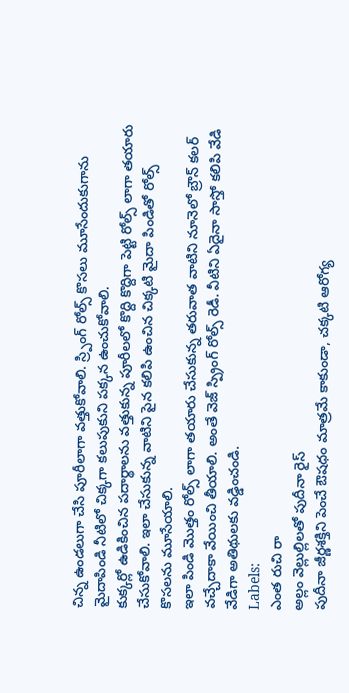చిన్న ఉండలుగా చేసి పూరీలాగా వత్తుకోవాలి. స్ర్పింగ్ రోల్స్ కొసలు మూసేందుకుగాను మైదాపిండి నీటిలో చిక్కగా కలుపుకుని పక్కన ఉంచుకోవాలి.
కుక్కర్లో ఉడికించిన పదార్థాలను వత్తుకున్న పూరీలలో కొద్ది కొద్దిగా పెట్టి రోల్స్ లాగా తయారు చేసుకోవాలి. ఇలా చేసుకున్న వాటిని పైన కలిపి ఉంచిన చిక్కటి మైదా పిండితో రోల్స్ కొసలను మూసేయాలి.
ఇలా పిండి మొత్తం రోల్స్ లాగా తయారు చేసుకున్న తరువాత వాటిని నూనెలో బ్రౌన్ కలర్ వచ్చేదాకా వేయించి తీయాలి. అంతే వెజ్ స్ప్రింగ్ రోల్స్ రెడీ. వీటిని ఏదైనా సాస్తో కలిపి వేడి వేడిగా అతిథులకు వడ్డించండి.
Labels:
ఎంత రుచి రా
అల్లం వెల్లుల్లిలతో పుదీనా రైస్
పుదీనా జీర్ణశక్తిని పెంచే ఔషధం మాత్రమే కాకుండా, చక్కటి ఆరోగ్య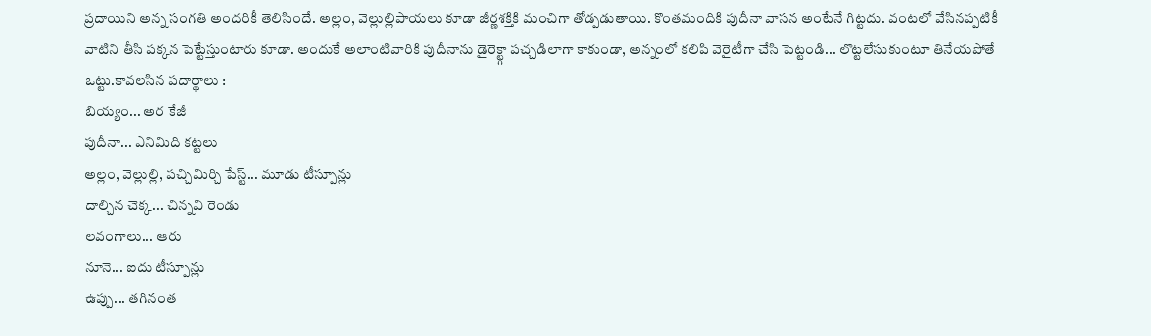ప్రదాయిని అన్న సంగతి అందరికీ తెలిసిందే. అల్లం, వెల్లుల్లిపాయలు కూడా జీర్ణశక్తికి మంచిగా తోడ్పడుతాయి. కొంతమందికి పుదీనా వాసన అంటేనే గిట్టదు. వంటలో వేసినప్పటికీ వాటిని తీసి పక్కన పెట్టేస్తుంటారు కూడా. అందుకే అలాంటివారికి పుదీనాను డైరెక్ట్గా పచ్చడిలాగా కాకుండా, అన్నంలో కలిపి వెరైటీగా చేసి పెట్టండి... లొట్టలేసుకుంటూ తినేయపోతే ఒట్టు.కావలసిన పదార్థాలు :
బియ్యం... అర కేజీ
పుదీనా... ఎనిమిది కట్టలు
అల్లం, వెల్లుల్లి, పచ్చిమిర్చి పేస్ట్... మూడు టీస్పూన్లు
దాల్చిన చెక్క... చిన్నవి రెండు
లవంగాలు... ఆరు
నూనె... ఐదు టీస్పూన్లు
ఉప్పు... తగినంత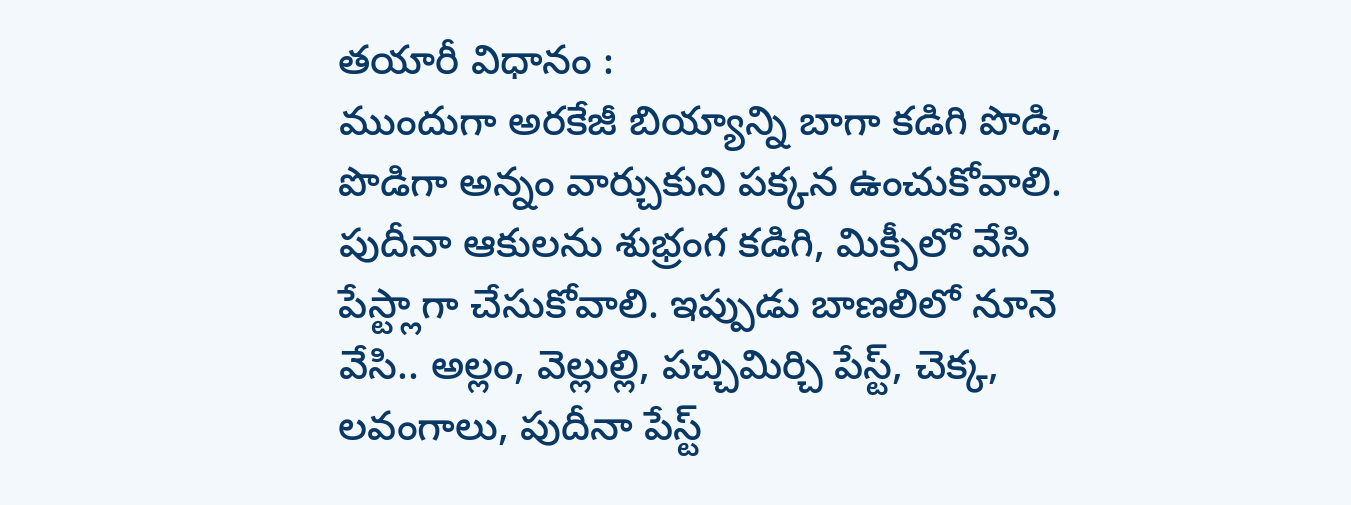తయారీ విధానం :
ముందుగా అరకేజీ బియ్యాన్ని బాగా కడిగి పొడి, పొడిగా అన్నం వార్చుకుని పక్కన ఉంచుకోవాలి. పుదీనా ఆకులను శుభ్రంగ కడిగి, మిక్సీలో వేసి పేస్ట్లాగా చేసుకోవాలి. ఇప్పుడు బాణలిలో నూనె వేసి.. అల్లం, వెల్లుల్లి, పచ్చిమిర్చి పేస్ట్, చెక్క, లవంగాలు, పుదీనా పేస్ట్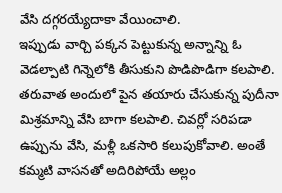వేసి దగ్గరయ్యేదాకా వేయించాలి.
ఇప్పుడు వార్చి పక్కన పెట్టుకున్న అన్నాన్ని ఓ వెడల్పాటి గిన్నెలోకి తీసుకుని పొడిపొడిగా కలపాలి. తరువాత అందులో పైన తయారు చేసుకున్న పుదీనా మిశ్రమాన్ని వేసి బాగా కలపాలి. చివర్లో సరిపడా ఉప్పును వేసి, మళ్లీ ఒకసారి కలుపుకోవాలి. అంతే కమ్మటి వాసనతో అదిరిపోయే అల్లం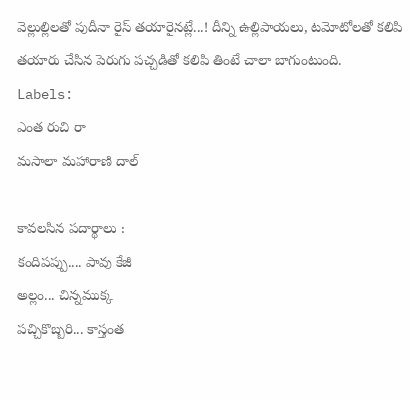వెల్లుల్లిలతో పుదీనా రైస్ తయారైనట్లే...! దీన్ని ఉల్లిపాయలు, టమోటోలతో కలిపి తయారు చేసిన పెరుగు పచ్చడితో కలిపి తింటే చాలా బాగుంటుంది.
Labels:
ఎంత రుచి రా
మసాలా మహారాణి దాల్

కావలసిన పదార్థాలు :
కందిపప్పు.... పావు కేజీ
అల్లం... చిన్నముక్క
పచ్చికొబ్బరి... కాస్తంత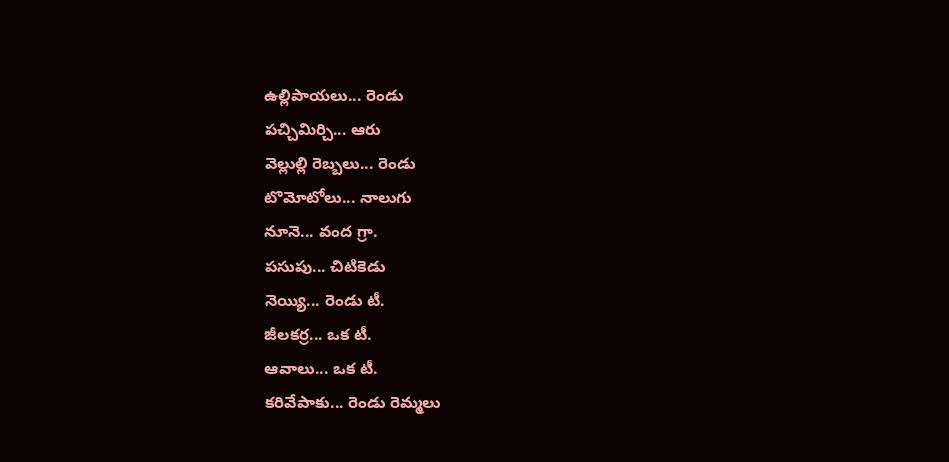ఉల్లిపాయలు... రెండు
పచ్చిమిర్చి... ఆరు
వెల్లుల్లి రెబ్బలు... రెండు
టొమోటోలు... నాలుగు
నూనె... వంద గ్రా.
పసుపు... చిటికెడు
నెయ్యి... రెండు టీ.
జీలకర్ర... ఒక టీ.
ఆవాలు... ఒక టీ.
కరివేపాకు... రెండు రెమ్మలు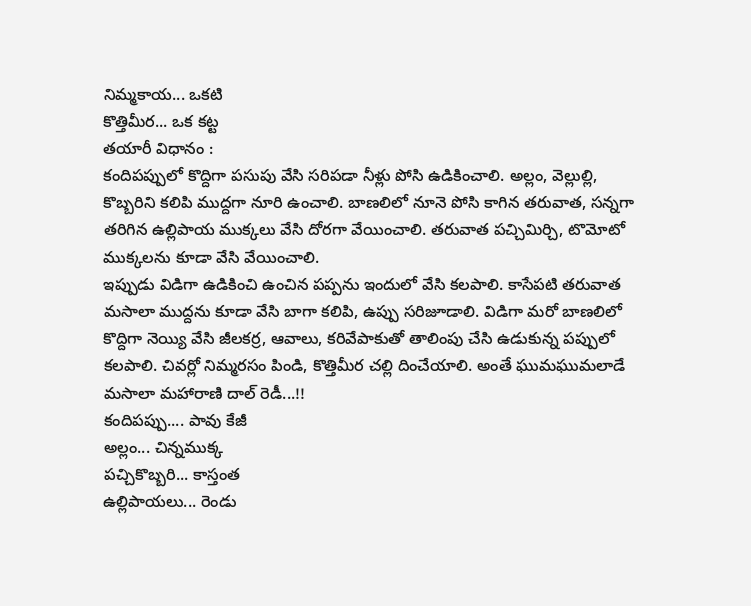నిమ్మకాయ... ఒకటి
కొత్తిమీర... ఒక కట్ట
తయారీ విధానం :
కందిపప్పులో కొద్దిగా పసుపు వేసి సరిపడా నీళ్లు పోసి ఉడికించాలి. అల్లం, వెల్లుల్లి, కొబ్బరిని కలిపి ముద్దగా నూరి ఉంచాలి. బాణలిలో నూనె పోసి కాగిన తరువాత, సన్నగా తరిగిన ఉల్లిపాయ ముక్కలు వేసి దోరగా వేయించాలి. తరువాత పచ్చిమిర్చి, టొమోటో ముక్కలను కూడా వేసి వేయించాలి.
ఇప్పుడు విడిగా ఉడికించి ఉంచిన పప్పను ఇందులో వేసి కలపాలి. కాసేపటి తరువాత మసాలా ముద్దను కూడా వేసి బాగా కలిపి, ఉప్పు సరిజూడాలి. విడిగా మరో బాణలిలో కొద్దిగా నెయ్యి వేసి జీలకర్ర, ఆవాలు, కరివేపాకుతో తాలింపు చేసి ఉడుకున్న పప్పులో కలపాలి. చివర్లో నిమ్మరసం పిండి, కొత్తిమీర చల్లి దించేయాలి. అంతే ఘుమఘుమలాడే మసాలా మహారాణి దాల్ రెడీ...!!
కందిపప్పు.... పావు కేజీ
అల్లం... చిన్నముక్క
పచ్చికొబ్బరి... కాస్తంత
ఉల్లిపాయలు... రెండు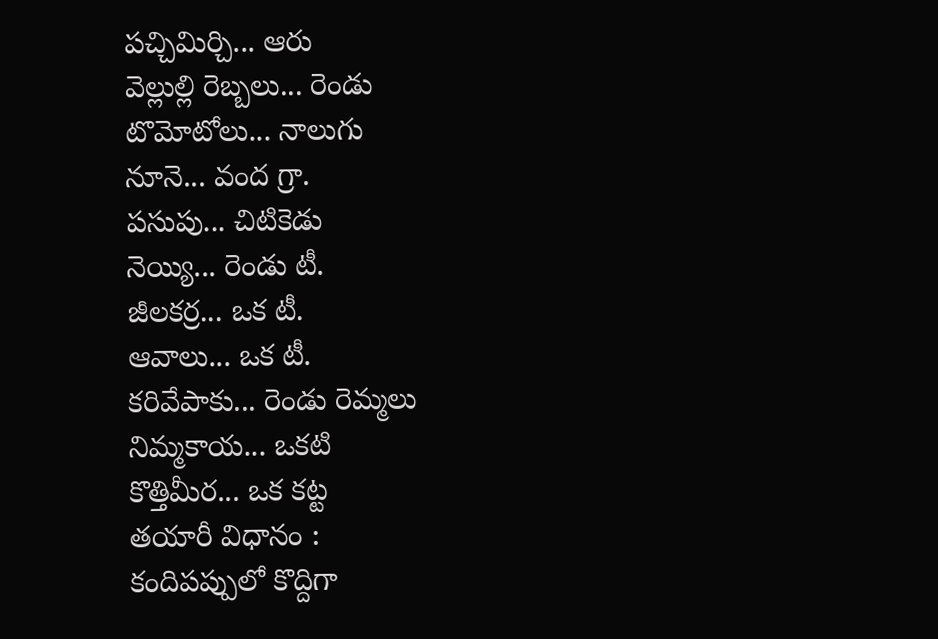పచ్చిమిర్చి... ఆరు
వెల్లుల్లి రెబ్బలు... రెండు
టొమోటోలు... నాలుగు
నూనె... వంద గ్రా.
పసుపు... చిటికెడు
నెయ్యి... రెండు టీ.
జీలకర్ర... ఒక టీ.
ఆవాలు... ఒక టీ.
కరివేపాకు... రెండు రెమ్మలు
నిమ్మకాయ... ఒకటి
కొత్తిమీర... ఒక కట్ట
తయారీ విధానం :
కందిపప్పులో కొద్దిగా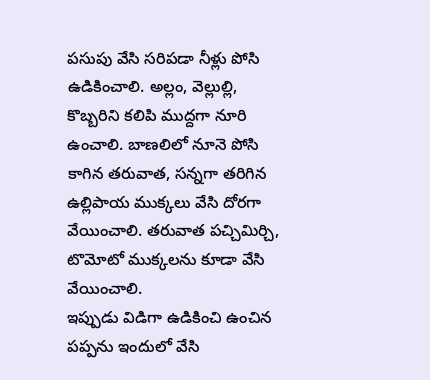పసుపు వేసి సరిపడా నీళ్లు పోసి ఉడికించాలి. అల్లం, వెల్లుల్లి, కొబ్బరిని కలిపి ముద్దగా నూరి ఉంచాలి. బాణలిలో నూనె పోసి కాగిన తరువాత, సన్నగా తరిగిన ఉల్లిపాయ ముక్కలు వేసి దోరగా వేయించాలి. తరువాత పచ్చిమిర్చి, టొమోటో ముక్కలను కూడా వేసి వేయించాలి.
ఇప్పుడు విడిగా ఉడికించి ఉంచిన పప్పను ఇందులో వేసి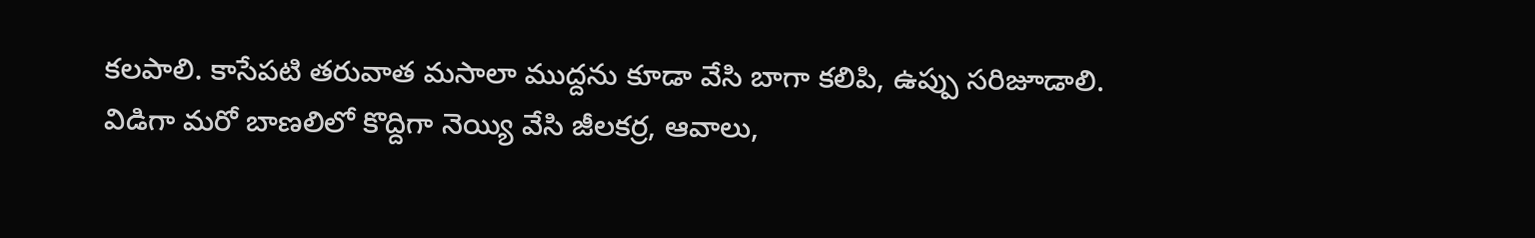కలపాలి. కాసేపటి తరువాత మసాలా ముద్దను కూడా వేసి బాగా కలిపి, ఉప్పు సరిజూడాలి. విడిగా మరో బాణలిలో కొద్దిగా నెయ్యి వేసి జీలకర్ర, ఆవాలు,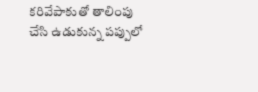కరివేపాకుతో తాలింపు చేసి ఉడుకున్న పప్పులో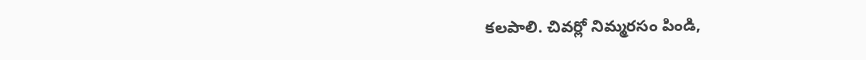కలపాలి. చివర్లో నిమ్మరసం పిండి,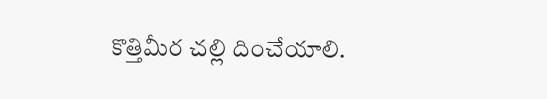కొత్తిమీర చల్లి దించేయాలి.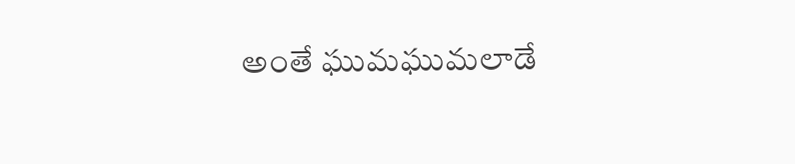అంతే ఘుమఘుమలాడే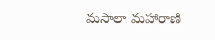మసాలా మహారాణి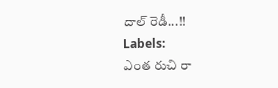దాల్ రెడీ...!!
Labels:
ఎంత రుచి రా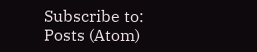Subscribe to:
Posts (Atom)